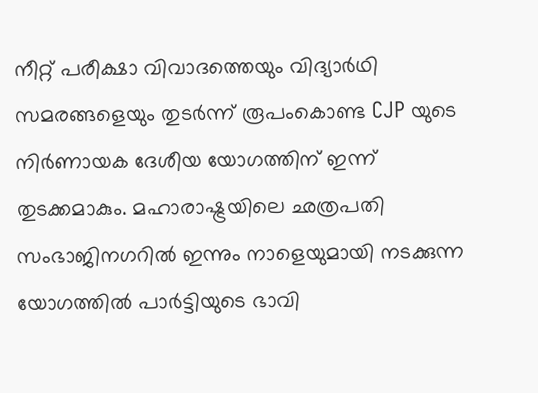നീറ്റ് പരീക്ഷാ വിവാദത്തെയും വിദ്യാര്‍ഥി സമരങ്ങളെയും തുടര്‍ന്ന് രൂപംകൊണ്ട CJP യുടെ നിര്‍ണായക ദേശീയ യോഗത്തിന് ഇന്ന് തുടക്കമാകും. മഹാരാഷ്ട്രയിലെ ഛത്രപതി സംഭാജിനഗറില്‍ ഇന്നും നാളെയുമായി നടക്കുന്ന യോഗത്തില്‍ പാര്‍ട്ടിയുടെ ഭാവി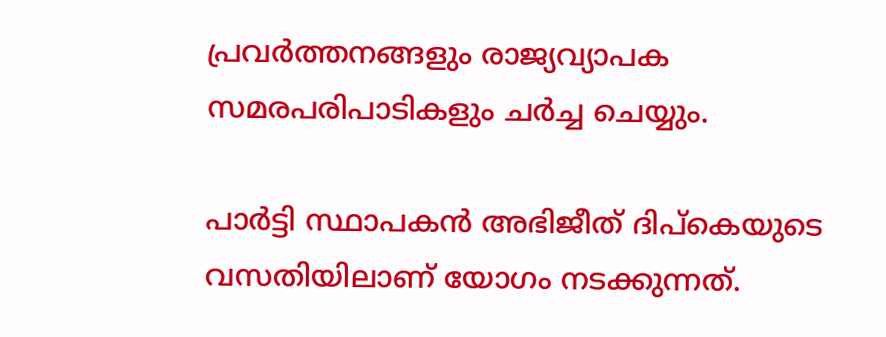പ്രവര്‍ത്തനങ്ങളും രാജ്യവ്യാപക സമരപരിപാടികളും ചര്‍ച്ച ചെയ്യും.

പാര്‍ട്ടി സ്ഥാപകന്‍ അഭിജീത് ദിപ്‌കെയുടെ വസതിയിലാണ് യോഗം നടക്കുന്നത്.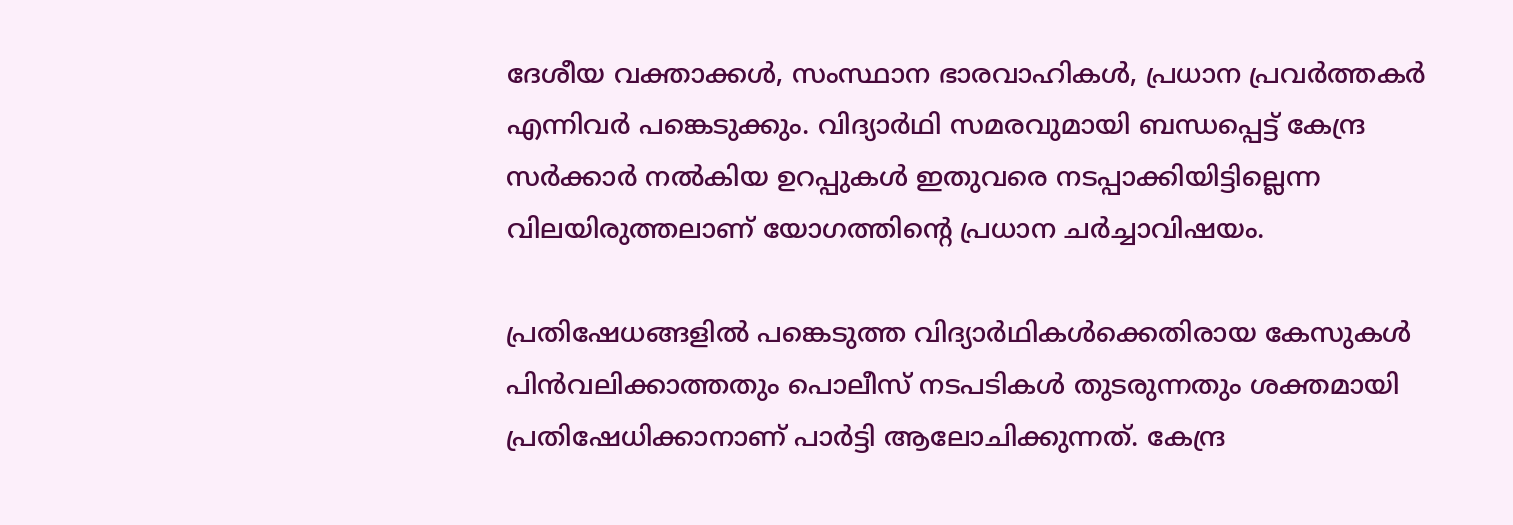ദേശീയ വക്താക്കള്‍, സംസ്ഥാന ഭാരവാഹികള്‍, പ്രധാന പ്രവര്‍ത്തകര്‍ എന്നിവര്‍ പങ്കെടുക്കും. വിദ്യാര്‍ഥി സമരവുമായി ബന്ധപ്പെട്ട് കേന്ദ്ര സര്‍ക്കാര്‍ നല്‍കിയ ഉറപ്പുകള്‍ ഇതുവരെ നടപ്പാക്കിയിട്ടില്ലെന്ന വിലയിരുത്തലാണ് യോഗത്തിന്റെ പ്രധാന ചര്‍ച്ചാവിഷയം.

പ്രതിഷേധങ്ങളില്‍ പങ്കെടുത്ത വിദ്യാര്‍ഥികള്‍ക്കെതിരായ കേസുകള്‍ പിന്‍വലിക്കാത്തതും പൊലീസ് നടപടികള്‍ തുടരുന്നതും ശക്തമായി പ്രതിഷേധിക്കാനാണ് പാര്‍ട്ടി ആലോചിക്കുന്നത്. കേന്ദ്ര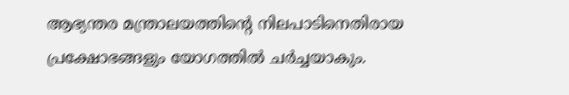ആഭ്യന്തര മന്ത്രാലയത്തിന്റെ നിലപാടിനെതിരായ പ്രക്ഷോഭങ്ങളും യോഗത്തില്‍ ചര്‍ച്ചയാകും.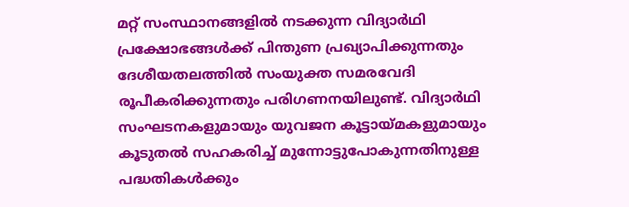മറ്റ് സംസ്ഥാനങ്ങളില്‍ നടക്കുന്ന വിദ്യാര്‍ഥി പ്രക്ഷോഭങ്ങള്‍ക്ക് പിന്തുണ പ്രഖ്യാപിക്കുന്നതും ദേശീയതലത്തില്‍ സംയുക്ത സമരവേദി രൂപീകരിക്കുന്നതും പരിഗണനയിലുണ്ട്. വിദ്യാര്‍ഥി സംഘടനകളുമായും യുവജന കൂട്ടായ്മകളുമായും കൂടുതല്‍ സഹകരിച്ച് മുന്നോട്ടുപോകുന്നതിനുള്ള പദ്ധതികള്‍ക്കും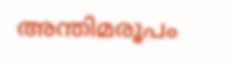അന്തിമരൂപം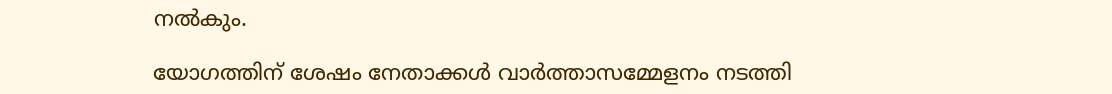നല്‍കും.

യോഗത്തിന് ശേഷം നേതാക്കള്‍ വാര്‍ത്താസമ്മേളനം നടത്തി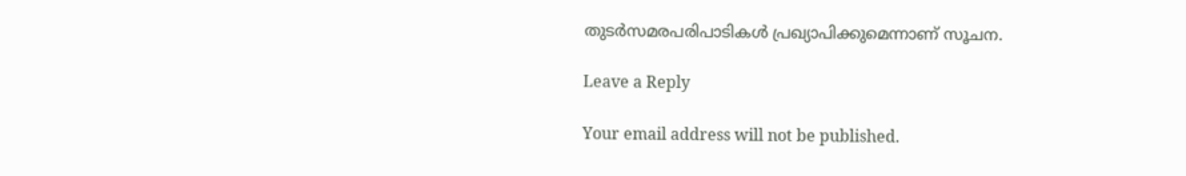തുടര്‍സമരപരിപാടികള്‍ പ്രഖ്യാപിക്കുമെന്നാണ് സൂചന.

Leave a Reply

Your email address will not be published.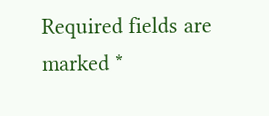Required fields are marked *